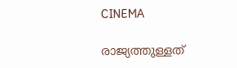CINEMA

രാജ്യത്തുള്ളത്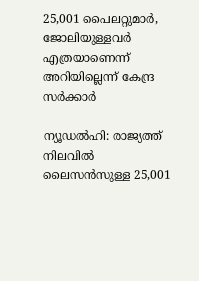25,001 പൈലറ്റുമാർ, ജോലിയുള്ളവർ എത്രയാണെന്ന് അറിയില്ലെന്ന് കേന്ദ്ര സർക്കാർ

ന്യൂഡൽഹി: രാജ്യത്ത് നിലവിൽ ലൈസൻസുള്ള 25,001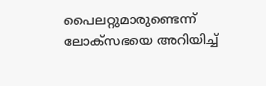പൈലറ്റുമാരുണ്ടെന്ന് ലോക്സഭയെ അറിയിച്ച്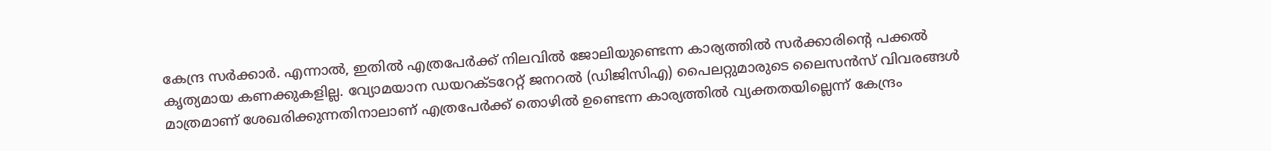കേന്ദ്ര സർക്കാർ. എന്നാൽ, ഇതിൽ എത്രപേർക്ക് നിലവിൽ ജോലിയുണ്ടെന്ന കാര്യത്തിൽ സർക്കാരിന്റെ പക്കൽ കൃത്യമായ കണക്കുകളില്ല. വ്യോമയാന ഡയറക്ടറേറ്റ് ജനറൽ (ഡിജിസിഎ) പൈലറ്റുമാരുടെ ലൈസൻസ് വിവരങ്ങൾ മാത്രമാണ് ശേഖരിക്കുന്നതിനാലാണ് എത്രപേർക്ക് തൊഴിൽ ഉണ്ടെന്ന കാര്യത്തിൽ വ്യക്തതയില്ലെന്ന് കേന്ദ്രം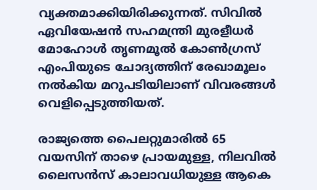വ്യക്തമാക്കിയിരിക്കുന്നത്. സിവിൽ ഏവിയേഷൻ സഹമന്ത്രി മുരളീധർ മോഹോൾ തൃണമൂൽ കോൺഗ്രസ് എംപിയുടെ ചോദ്യത്തിന് രേഖാമൂലം നൽകിയ മറുപടിയിലാണ് വിവരങ്ങൾ വെളിപ്പെടുത്തിയത്.

രാജ്യത്തെ പൈലറ്റുമാരിൽ 65 വയസിന് താഴെ പ്രായമുള്ള, നിലവിൽ ലൈസൻസ് കാലാവധിയുള്ള ആകെ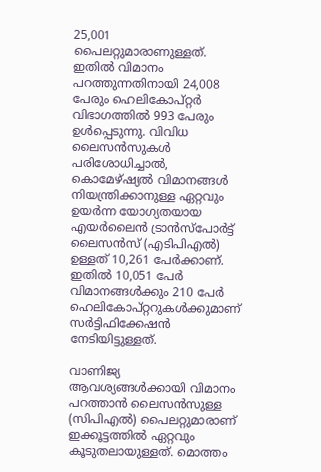25,001 പൈലറ്റുമാരാണുള്ളത്. ഇതിൽ വിമാനം പറത്തുന്നതിനായി 24,008 പേരും ഹെലികോപ്റ്റർ വിഭാഗത്തിൽ 993 പേരും ഉൾപ്പെടുന്നു. വിവിധ ലൈസൻസുകൾ പരിശോധിച്ചാൽ, കൊമേഴ്ഷ്യൽ വിമാനങ്ങൾ നിയന്ത്രിക്കാനുള്ള ഏറ്റവും ഉയർന്ന യോഗ്യതയായ എയർലൈൻ ട്രാൻസ്‌പോർട്ട് ലൈസൻസ് (എടിപിഎൽ) ഉള്ളത് 10,261 പേർക്കാണ്. ഇതിൽ 10,051 പേർ വിമാനങ്ങൾക്കും 210 പേർ ഹെലികോപ്റ്ററുകൾക്കുമാണ് സർട്ടിഫിക്കേഷൻ നേടിയിട്ടുള്ളത്.

വാണിജ്യ ആവശ്യങ്ങൾക്കായി വിമാനം പറത്താൻ ലൈസൻസുള്ള (സിപിഎൽ) പൈലറ്റുമാരാണ് ഇക്കൂട്ടത്തിൽ ഏറ്റവും കൂടുതലായുള്ളത്. മൊത്തം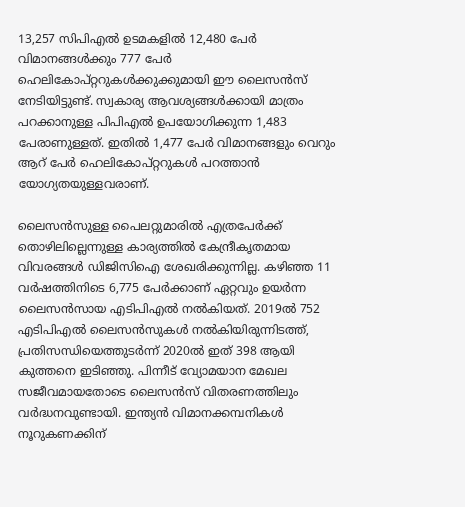13,257 സിപിഎൽ ഉടമകളിൽ 12,480 പേർ വിമാനങ്ങൾക്കും 777 പേർ ഹെലികോപ്റ്ററുകൾക്കുക്കുമായി ഈ ലൈസൻസ് നേടിയിട്ടുണ്ട്. സ്വകാര്യ ആവശ്യങ്ങൾക്കായി മാത്രം പറക്കാനുള്ള പിപിഎൽ ഉപയോഗിക്കുന്ന 1,483 പേരാണുള്ളത്. ഇതിൽ 1,477 പേർ വിമാനങ്ങളും വെറും ആറ് പേർ ഹെലികോ‌‌പ്റ്ററുകൾ പറത്താൻ യോഗ്യതയുള്ളവരാണ്.

ലൈസൻസുള്ള പൈലറ്റുമാരിൽ എത്രപേർക്ക് തൊഴിലില്ലെന്നുള്ള കാര്യത്തിൽ കേന്ദ്രീകൃതമായ വിവരങ്ങൾ ഡിജിസിഐ ശേഖരിക്കുന്നില്ല. കഴിഞ്ഞ 11 വർഷത്തിനിടെ 6,775 പേർക്കാണ് ഏറ്റവും ഉയർന്ന ലൈസൻസായ എടിപിഎൽ നൽകിയത്. 2019ൽ 752 എടിപിഎൽ ലൈസൻസുകൾ നൽകിയിരുന്നിടത്ത്, പ്രതിസന്ധിയെത്തുടർന്ന് 2020ൽ ഇത് 398 ആയി കുത്തനെ ഇടിഞ്ഞു. പിന്നീട് വ്യോമയാന മേഖല സജീവമായതോടെ ലൈസൻസ് വിതരണത്തിലും വർദ്ധനവുണ്ടായി. ഇന്ത്യൻ വിമാനക്കമ്പനികൾ നൂറുകണക്കിന്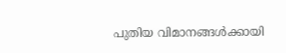പുതിയ വിമാനങ്ങൾക്കായി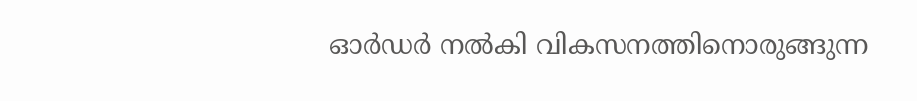ഓർഡർ നൽകി വികസനത്തിനൊരുങ്ങുന്ന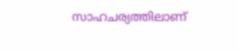സാഹചര്യത്തിലാണ്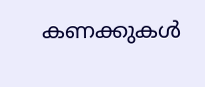കണക്കുകൾ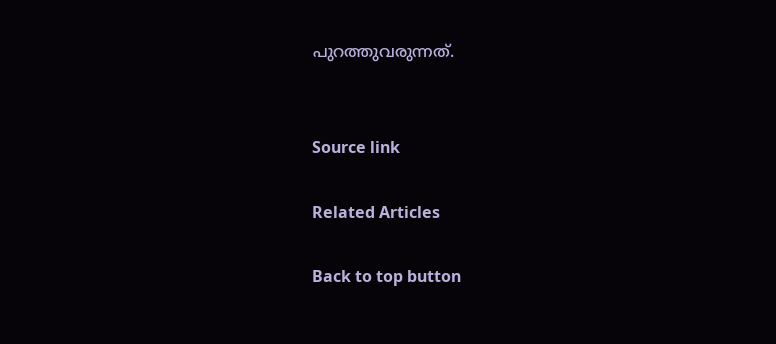പുറത്തുവരുന്നത്.


Source link

Related Articles

Back to top button